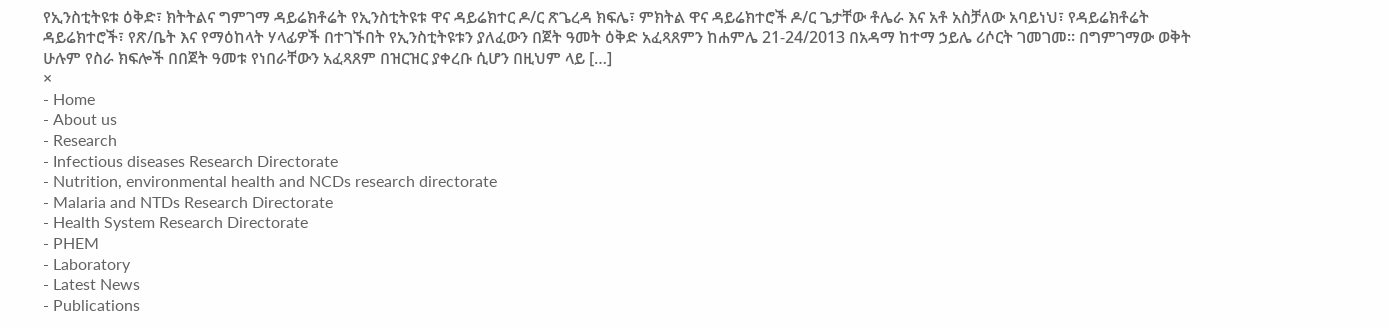የኢንስቲትዩቱ ዕቅድ፣ ክትትልና ግምገማ ዳይሬክቶሬት የኢንስቲትዩቱ ዋና ዳይሬክተር ዶ/ር ጽጌረዳ ክፍሌ፣ ምክትል ዋና ዳይሬክተሮች ዶ/ር ጌታቸው ቶሌራ እና አቶ አስቻለው አባይነህ፣ የዳይሬክቶሬት ዳይሬክተሮች፣ የጽ/ቤት እና የማዕከላት ሃላፊዎች በተገኙበት የኢንስቲትዩቱን ያለፈውን በጀት ዓመት ዕቅድ አፈጻጸምን ከሐምሌ 21-24/2013 በአዳማ ከተማ ኃይሌ ሪሶርት ገመገመ፡፡ በግምገማው ወቅት ሁሉም የስራ ክፍሎች በበጀት ዓመቱ የነበራቸውን አፈጻጸም በዝርዝር ያቀረቡ ሲሆን በዚህም ላይ […]
×
- Home
- About us
- Research
- Infectious diseases Research Directorate
- Nutrition, environmental health and NCDs research directorate
- Malaria and NTDs Research Directorate
- Health System Research Directorate
- PHEM
- Laboratory
- Latest News
- Publications